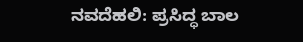ನವದೆಹಲಿ: ಪ್ರಸಿದ್ಧ ಬಾಲ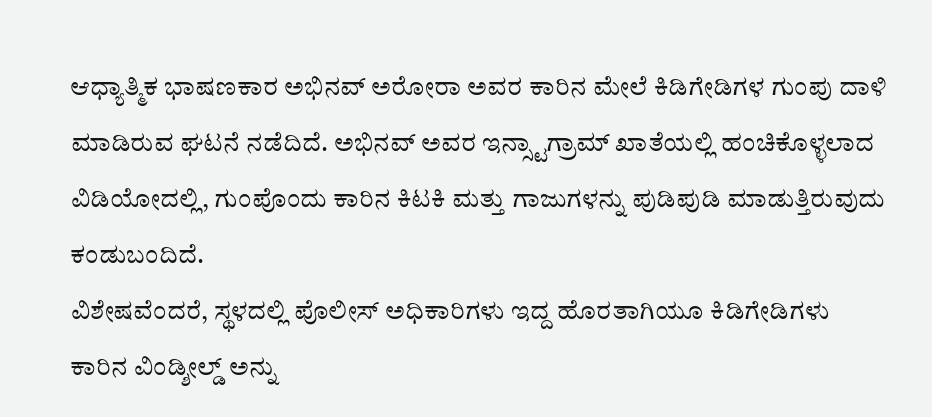ಆಧ್ಯಾತ್ಮಿಕ ಭಾಷಣಕಾರ ಅಭಿನವ್ ಅರೋರಾ ಅವರ ಕಾರಿನ ಮೇಲೆ ಕಿಡಿಗೇಡಿಗಳ ಗುಂಪು ದಾಳಿ ಮಾಡಿರುವ ಘಟನೆ ನಡೆದಿದೆ. ಅಭಿನವ್ ಅವರ ಇನ್ಸ್ಟಾಗ್ರಾಮ್ ಖಾತೆಯಲ್ಲಿ ಹಂಚಿಕೊಳ್ಳಲಾದ ವಿಡಿಯೋದಲ್ಲಿ, ಗುಂಪೊಂದು ಕಾರಿನ ಕಿಟಕಿ ಮತ್ತು ಗಾಜುಗಳನ್ನು ಪುಡಿಪುಡಿ ಮಾಡುತ್ತಿರುವುದು ಕಂಡುಬಂದಿದೆ.
ವಿಶೇಷವೆಂದರೆ, ಸ್ಥಳದಲ್ಲಿ ಪೊಲೀಸ್ ಅಧಿಕಾರಿಗಳು ಇದ್ದ ಹೊರತಾಗಿಯೂ ಕಿಡಿಗೇಡಿಗಳು ಕಾರಿನ ವಿಂಡ್ಶೀಲ್ಡ್ ಅನ್ನು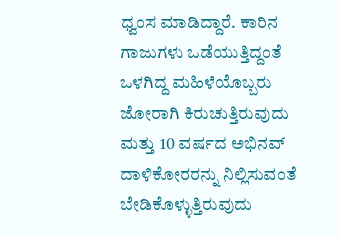ಧ್ವಂಸ ಮಾಡಿದ್ದಾರೆ. ಕಾರಿನ ಗಾಜುಗಳು ಒಡೆಯುತ್ತಿದ್ದಂತೆ ಒಳಗಿದ್ದ ಮಹಿಳೆಯೊಬ್ಬರು ಜೋರಾಗಿ ಕಿರುಚುತ್ತಿರುವುದು ಮತ್ತು 10 ವರ್ಷದ ಅಭಿನವ್ ದಾಳಿಕೋರರನ್ನು ನಿಲ್ಲಿಸುವಂತೆ ಬೇಡಿಕೊಳ್ಳುತ್ತಿರುವುದು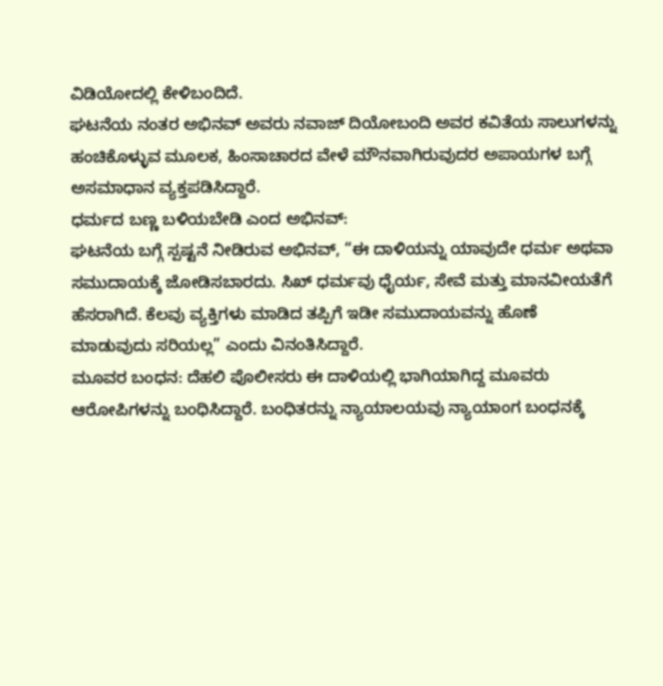ವಿಡಿಯೋದಲ್ಲಿ ಕೇಳಿಬಂದಿದೆ.
ಘಟನೆಯ ನಂತರ ಅಭಿನವ್ ಅವರು ನವಾಜ್ ದಿಯೋಬಂದಿ ಅವರ ಕವಿತೆಯ ಸಾಲುಗಳನ್ನು ಹಂಚಿಕೊಳ್ಳುವ ಮೂಲಕ, ಹಿಂಸಾಚಾರದ ವೇಳೆ ಮೌನವಾಗಿರುವುದರ ಅಪಾಯಗಳ ಬಗ್ಗೆ ಅಸಮಾಧಾನ ವ್ಯಕ್ತಪಡಿಸಿದ್ದಾರೆ.
ಧರ್ಮದ ಬಣ್ಣ ಬಳಿಯಬೇಡಿ ಎಂದ ಅಭಿನವ್:
ಘಟನೆಯ ಬಗ್ಗೆ ಸ್ಪಷ್ಟನೆ ನೀಡಿರುವ ಅಭಿನವ್, “ಈ ದಾಳಿಯನ್ನು ಯಾವುದೇ ಧರ್ಮ ಅಥವಾ ಸಮುದಾಯಕ್ಕೆ ಜೋಡಿಸಬಾರದು. ಸಿಖ್ ಧರ್ಮವು ಧೈರ್ಯ, ಸೇವೆ ಮತ್ತು ಮಾನವೀಯತೆಗೆ ಹೆಸರಾಗಿದೆ. ಕೆಲವು ವ್ಯಕ್ತಿಗಳು ಮಾಡಿದ ತಪ್ಪಿಗೆ ಇಡೀ ಸಮುದಾಯವನ್ನು ಹೊಣೆ ಮಾಡುವುದು ಸರಿಯಲ್ಲ” ಎಂದು ವಿನಂತಿಸಿದ್ದಾರೆ.
ಮೂವರ ಬಂಧನ: ದೆಹಲಿ ಪೊಲೀಸರು ಈ ದಾಳಿಯಲ್ಲಿ ಭಾಗಿಯಾಗಿದ್ದ ಮೂವರು ಆರೋಪಿಗಳನ್ನು ಬಂಧಿಸಿದ್ದಾರೆ. ಬಂಧಿತರನ್ನು ನ್ಯಾಯಾಲಯವು ನ್ಯಾಯಾಂಗ ಬಂಧನಕ್ಕೆ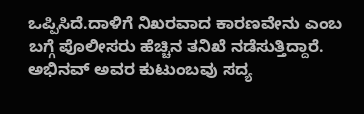ಒಪ್ಪಿಸಿದೆ.ದಾಳಿಗೆ ನಿಖರವಾದ ಕಾರಣವೇನು ಎಂಬ ಬಗ್ಗೆ ಪೊಲೀಸರು ಹೆಚ್ಚಿನ ತನಿಖೆ ನಡೆಸುತ್ತಿದ್ದಾರೆ.
ಅಭಿನವ್ ಅವರ ಕುಟುಂಬವು ಸದ್ಯ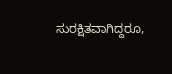ಸುರಕ್ಷಿತವಾಗಿದ್ದರೂ,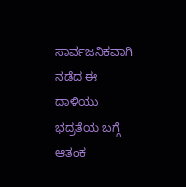ಸಾರ್ವಜನಿಕವಾಗಿ ನಡೆದ ಈ ದಾಳಿಯು ಭದ್ರತೆಯ ಬಗ್ಗೆ ಆತಂಕ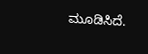ಮೂಡಿಸಿದೆ.